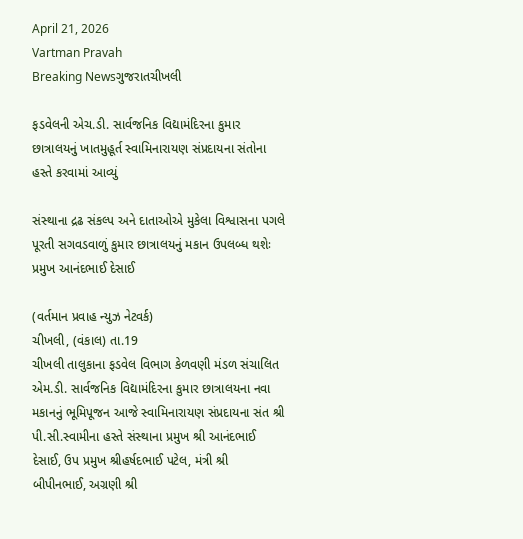April 21, 2026
Vartman Pravah
Breaking Newsગુજરાતચીખલી

ફડવેલની એચ.ડી. સાર્વજનિક વિદ્યામંદિરના કુમાર છાત્રાલયનું ખાતમુહૂર્ત સ્‍વામિનારાયણ સંપ્રદાયના સંતોના હસ્‍તે કરવામાં આવ્‍યું

સંસ્‍થાના દ્રઢ સંકલ્‍પ અને દાતાઓએ મુકેલા વિશ્વાસના પગલે પૂરતી સગવડવાળું કુમાર છાત્રાલયનું મકાન ઉપલબ્‍ધ થશેઃ પ્રમુખ આનંદભાઈ દેસાઈ

(વર્તમાન પ્રવાહ ન્‍યુઝ નેટવર્ક)
ચીખલી, (વંકાલ) તા.19
ચીખલી તાલુકાના ફડવેલ વિભાગ કેળવણી મંડળ સંચાલિત એમ.ડી. સાર્વજનિક વિદ્યામંદિરના કુમાર છાત્રાલયના નવા મકાનનું ભૂમિપૂજન આજે સ્‍વામિનારાયણ સંપ્રદાયના સંત શ્રી પી.સી.સ્‍વામીના હસ્‍તે સંસ્‍થાના પ્રમુખ શ્રી આનંદભાઈ દેસાઈ, ઉપ પ્રમુખ શ્રીહર્ષદભાઈ પટેલ, મંત્રી શ્રી બીપીનભાઈ, અગ્રણી શ્રી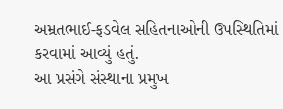અમ્રતભાઈ-ફડવેલ સહિતનાઓની ઉપસ્‍થિતિમાં કરવામાં આવ્‍યું હતું.
આ પ્રસંગે સંસ્‍થાના પ્રમુખ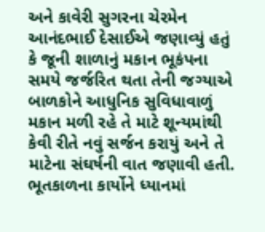અને કાવેરી સુગરના ચેરમેન આનંદભાઈ દેસાઈએ જણાવ્‍યું હતું કે જૂની શાળાનું મકાન ભૂકંપના સમયે જર્જરિત થતા તેની જગ્‍યાએ બાળકોને આધુનિક સુવિધાવાળું મકાન મળી રહે તે માટે શૂન્‍યમાંથી કેવી રીતે નવું સર્જન કરાયું અને તે માટેના સંઘર્ષની વાત જણાવી હતી. ભૂતકાળના કાર્યોને ધ્‍યાનમાં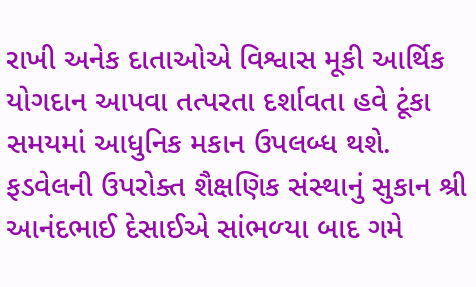રાખી અનેક દાતાઓએ વિશ્વાસ મૂકી આર્થિક યોગદાન આપવા તત્‍પરતા દર્શાવતા હવે ટૂંકા સમયમાં આધુનિક મકાન ઉપલબ્‍ધ થશે.
ફડવેલની ઉપરોક્‍ત શૈક્ષણિક સંસ્‍થાનું સુકાન શ્રી આનંદભાઈ દેસાઈએ સાંભળ્‍યા બાદ ગમે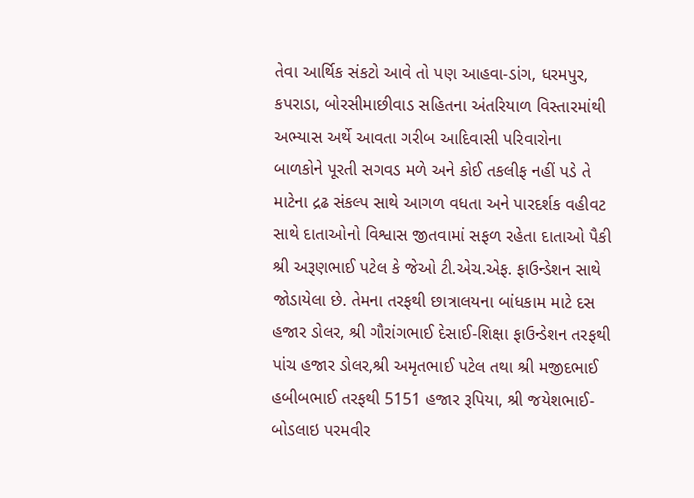તેવા આર્થિક સંકટો આવે તો પણ આહવા-ડાંગ, ધરમપુર, કપરાડા, બોરસીમાછીવાડ સહિતના અંતરિયાળ વિસ્‍તારમાંથી અભ્‍યાસ અર્થે આવતા ગરીબ આદિવાસી પરિવારોના બાળકોને પૂરતી સગવડ મળે અને કોઈ તકલીફ નહીં પડે તે માટેના દ્રઢ સંકલ્‍પ સાથે આગળ વધતા અને પારદર્શક વહીવટ સાથે દાતાઓનો વિશ્વાસ જીતવામાં સફળ રહેતા દાતાઓ પૈકી શ્રી અરૂણભાઈ પટેલ કે જેઓ ટી.એચ.એફ. ફાઉન્‍ડેશન સાથે જોડાયેલા છે. તેમના તરફથી છાત્રાલયના બાંધકામ માટે દસ હજાર ડોલર, શ્રી ગૌરાંગભાઈ દેસાઈ-શિક્ષા ફાઉન્‍ડેશન તરફથી પાંચ હજાર ડોલર,શ્રી અમૃતભાઈ પટેલ તથા શ્રી મજીદભાઈ હબીબભાઈ તરફથી 5151 હજાર રૂપિયા, શ્રી જયેશભાઈ-બોડલાઇ પરમવીર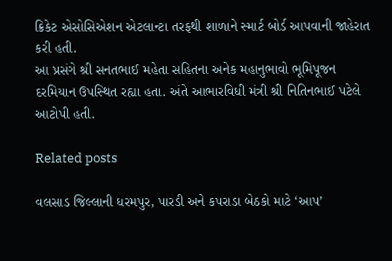ક્રિકેટ એસોસિએશન એટલાન્‍ટા તરફથી શાળાને સ્‍માર્ટ બોર્ડ આપવાની જાહેરાત કરી હતી.
આ પ્રસંગે શ્રી સનતભાઈ મહેતા સહિતના અનેક મહાનુભાવો ભૂમિપૂજન દરમિયાન ઉપસ્‍થિત રહ્યા હતા. અંતે આભારવિધી મંત્રી શ્રી નિતિનભાઈ પટેલે આટોપી હતી.

Related posts

વલસાડ જિલ્લાની ધરમપુર, પારડી અને કપરાડા બેઠકો માટે ‘આપ’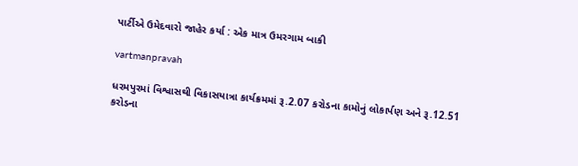પાર્ટીએ ઉમેદવારો જાહેર કર્યા : એક માત્ર ઉમરગામ બાકી

vartmanpravah

ધરમપુરમાં વિશ્વાસથી વિકાસયાત્રા કાર્યક્રમમાં રૂ.2.07 કરોડના કામોનું લોકાર્પણ અને રૂ.12.51 કરોડના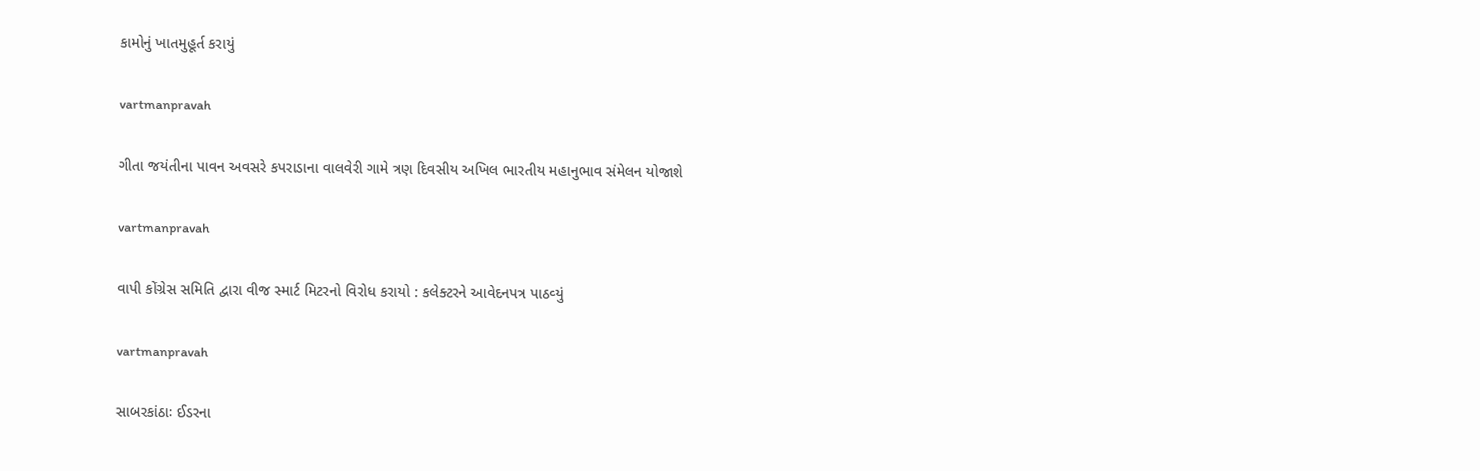કામોનું ખાતમુહૂર્ત કરાયું

vartmanpravah

ગીતા જયંતીના પાવન અવસરે કપરાડાના વાલવેરી ગામે ત્રણ દિવસીય અખિલ ભારતીય મહાનુભાવ સંમેલન યોજાશે

vartmanpravah

વાપી કોંગ્રેસ સમિતિ દ્વારા વીજ સ્‍માર્ટ મિટરનો વિરોધ કરાયો : કલેક્‍ટરને આવેદનપત્ર પાઠવ્‍યું

vartmanpravah

સાબરકાંઠાઃ ઈડરના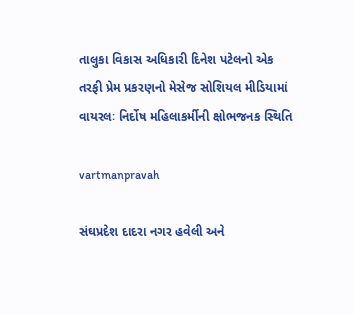તાલુકા વિકાસ અધિકારી દિનેશ પટેલનો એક તરફી પ્રેમ પ્રકરણનો મેસેજ સોશિયલ મીડિયામાં વાયરલઃ નિર્દોષ મહિલાકર્મીની ક્ષોભજનક સ્‍થિતિ

vartmanpravah

સંઘપ્રદેશ દાદરા નગર હવેલી અને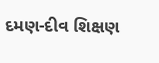દમણ-દીવ શિક્ષણ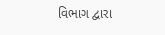વિભાગ દ્વારા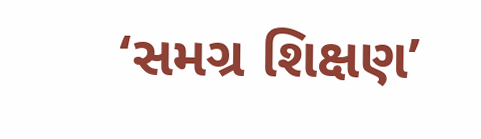‘સમગ્ર શિક્ષણ’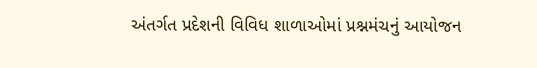અંતર્ગત પ્રદેશની વિવિધ શાળાઓમાં પ્રશ્નમંચનું આયોજન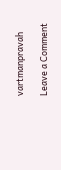vartmanpravah

Leave a Comment